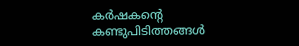കര്‍ഷകന്റെ കണ്ടുപിടിത്തങ്ങള്‍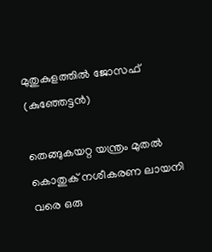മുതുകുളത്തില്‍ ജോസഫ് (കുഞ്ഞേട്ടന്‍)

തെങ്ങുകയറ്റ യന്ത്രം മുതല്‍ കൊതുക് നശീകരണ ലായനി വരെ ഒരു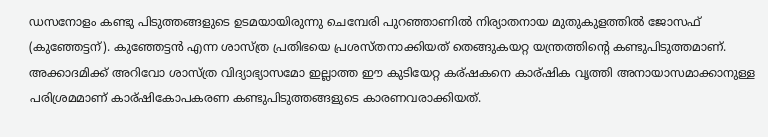ഡസനോളം കണ്ടു പിടുത്തങ്ങളുടെ ഉടമയായിരുന്നു ചെമ്പേരി പുറഞ്ഞാണില്‍ നിര്യാതനായ മുതുകുളത്തില്‍ ജോസഫ് (കുഞ്ഞേട്ടന്). കുഞ്ഞേട്ടന്‍ എന്ന ശാസ്ത്ര പ്രതിഭയെ പ്രശസ്തനാക്കിയത് തെങ്ങുകയറ്റ യന്ത്രത്തിന്റെ കണ്ടുപിടുത്തമാണ്. അക്കാദമിക്ക് അറിവോ ശാസ്ത്ര വിദ്യാഭ്യാസമോ ഇല്ലാത്ത ഈ കുടിയേറ്റ കര്ഷകനെ കാര്ഷിക വൃത്തി അനായാസമാക്കാനുള്ള പരിശ്രമമാണ് കാര്ഷികോപകരണ കണ്ടുപിടുത്തങ്ങളുടെ കാരണവരാക്കിയത്.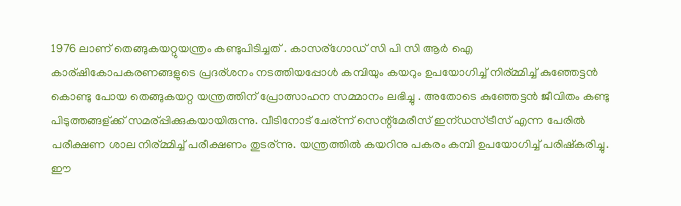1976 ലാണ് തെങ്ങുകയറ്റുയന്ത്രം കണ്ടുപിടിച്ചത് . കാസര്ഗോ‍‍ഡ് സി പി സി ആര്‍ ഐ കാര്ഷികോപകരണങ്ങളുടെ പ്രദര്ശനം നടത്തിയപ്പോള്‍ കമ്പിയും കയറും ഉപയോഗിച്ച് നിര്മ്മിച്ച് കുഞ്ഞേട്ടന്‍ കൊണ്ടു പോയ തെങ്ങുകയറ്റ യന്ത്രത്തിന് പ്രോത്സാഹന സമ്മാനം ലഭിച്ചു . അതോടെ കുഞ്ഞേട്ടന്‍ ജീവിതം കണ്ടു പിടുത്തങ്ങള്ക്ക് സമര്പ്പിക്കുകയായിരുന്നു. വീടിനോട് ചേര്ന്ന് സെന്റ്മേരീസ് ഇന്ഡസ്ട്രീസ് എന്ന പേരില്‍ പരീക്ഷണ ശാല നിര്മ്മിച്ച് പരീക്ഷണം തുടര്ന്നു. യന്ത്രത്തില്‍ കയറിനു പകരം കമ്പി ഉപയോഗിച്ച് പരിഷ്കരിച്ചു. ഈ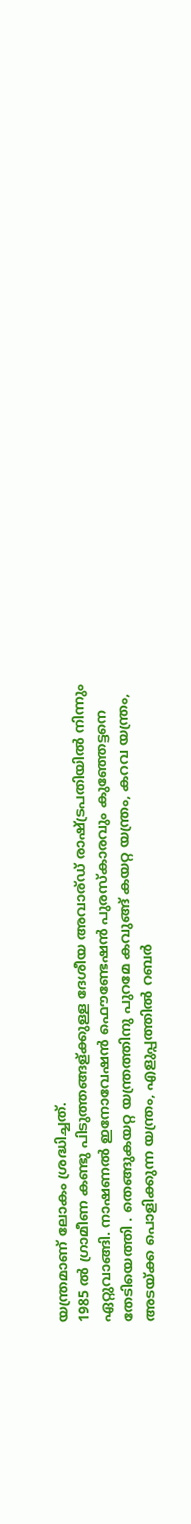യന്ത്രമാണ് ലോകം ശ്രദ്ധിച്ചത്.
1985 ല്‍ ഗ്രാമീണ കണ്ടു പിടുത്തങ്ങള്ക്കുള്ള ദേശീയ അവാര്ഡ് രാഷ്ട്രപതിയില്‍ നിന്നും ഏറ്റുവാങ്ങി. നാഷണല്‍ ഇനോവേഷന്‍ ഫൌണ്ടേഷന്‍ പുരസ്കാരവും കുഞ്ഞേട്ടനെ തേടിയെത്തി . തെങ്ങുകയറ്റ യന്ത്രത്തിനു പുറമേ കവുങ്ങ് കയറ്റ യന്ത്രം, കറവ യന്ത്രം, അടയ്ക്ക പൊളിക്കുന്ന യന്ത്രം, എളുപ്പത്തില്‍ റബര്‍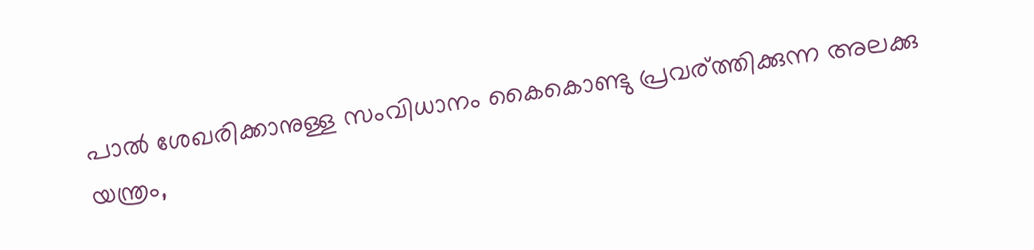പാല്‍ ശേഖരിക്കാനുള്ള സംവിധാനം കൈകൊണ്ടു പ്രവര്ത്തിക്കുന്ന അലക്കു യന്ത്രം,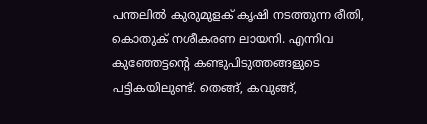പന്തലില്‍ കുരുമുളക് കൃഷി നടത്തുന്ന രീതി, കൊതുക് നശീകരണ ലായനി. എന്നിവ കുഞ്ഞേട്ടന്റെ കണ്ടുപിടുത്തങ്ങളുടെ പട്ടികയിലുണ്ട്. തെങ്ങ്, കവുങ്ങ്,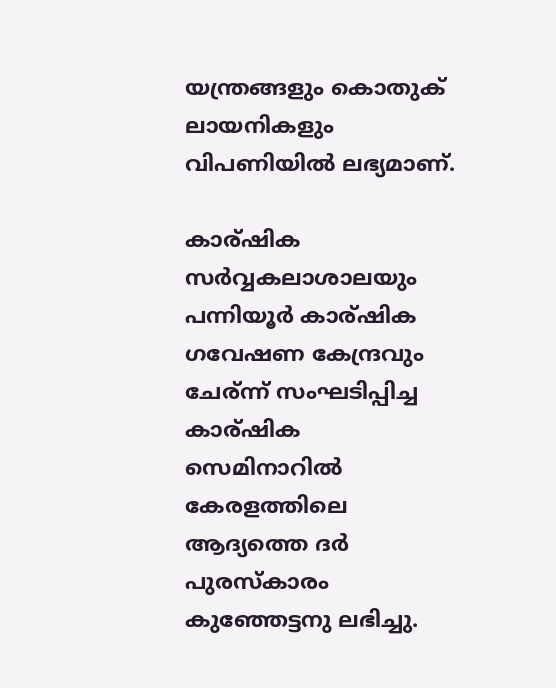യന്ത്രങ്ങളും കൊതുക് ലായനികളും വിപണിയില്‍ ലഭ്യമാണ്.

കാര്ഷിക സര്‍വ്വകലാശാലയും പന്നിയൂര്‍ കാര്ഷിക ഗവേഷണ കേന്ദ്രവും ചേര്ന്ന് സംഘടിപ്പിച്ച കാര്ഷിക സെമിനാറില്‍ കേരളത്തിലെ ആദ്യത്തെ ദര്‍ പുരസ്കാരം കുഞ്ഞേട്ടനു ലഭിച്ചു.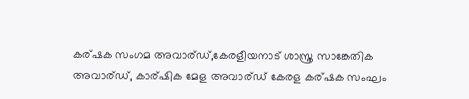കര്ഷക സംഗമ അവാര്ഡ്,കേരളീയനാട് ശാസ്ത്ര സാങ്കേതിക അവാര്ഡ്, കാര്ഷിക മേള അവാര്ഡ് കേരള കര്ഷക സംഘം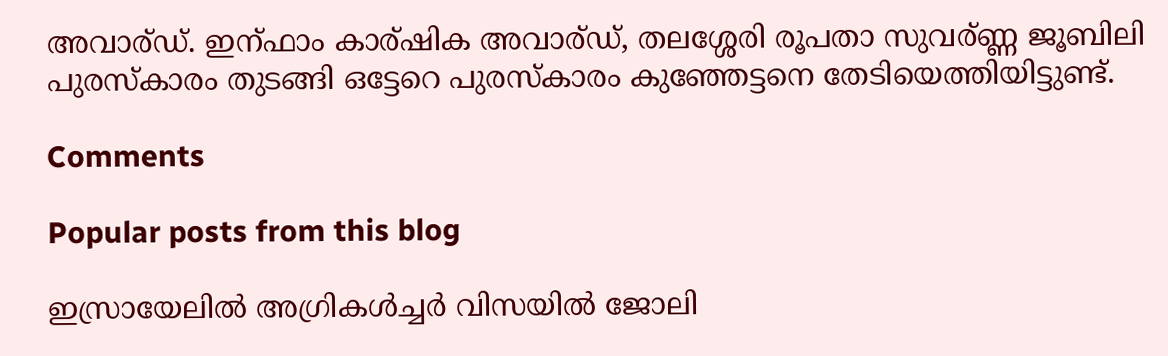അവാര്ഡ്. ഇന്ഫാം കാര്ഷിക അവാര്ഡ്, തലശ്ശേരി രൂപതാ സുവര്ണ്ണ ജൂബിലി പുരസ്കാരം തുടങ്ങി ഒട്ടേറെ പുരസ്കാരം കുഞ്ഞേട്ടനെ തേടിയെത്തിയിട്ടുണ്ട്.

Comments

Popular posts from this blog

ഇസ്രായേലിൽ അഗ്രികൾച്ചർ വിസയിൽ ജോലി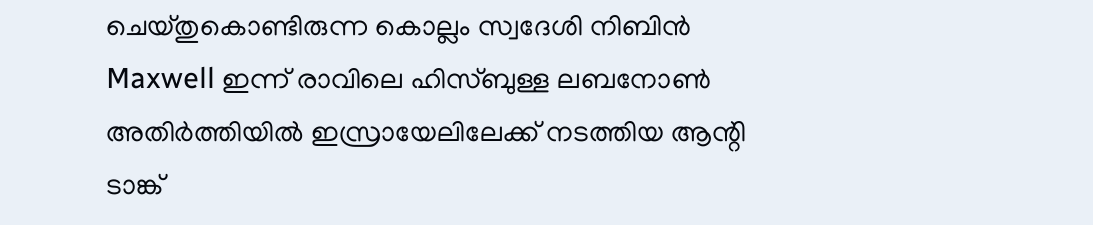ചെയ്തുകൊണ്ടിരുന്ന കൊല്ലം സ്വദേശി നിബിൻ Maxwell ഇന്ന് രാവിലെ ഹിസ്ബുള്ള ലബനോൺ അതിർത്തിയിൽ ഇസ്രായേലിലേക്ക് നടത്തിയ ആന്റി ടാങ്ക്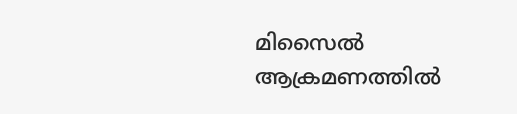മിസൈൽ ആക്രമണത്തിൽ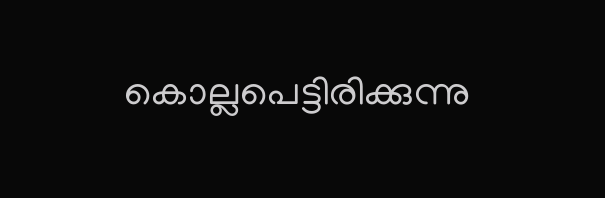കൊല്ലപെട്ടിരിക്കുന്നു